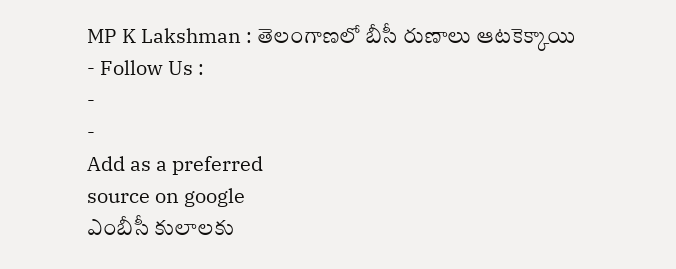MP K Lakshman : తెలంగాణలో బీసీ రుణాలు ఆటకెక్కాయి
- Follow Us :
-
-
Add as a preferred
source on google
ఎంబీసీ కులాలకు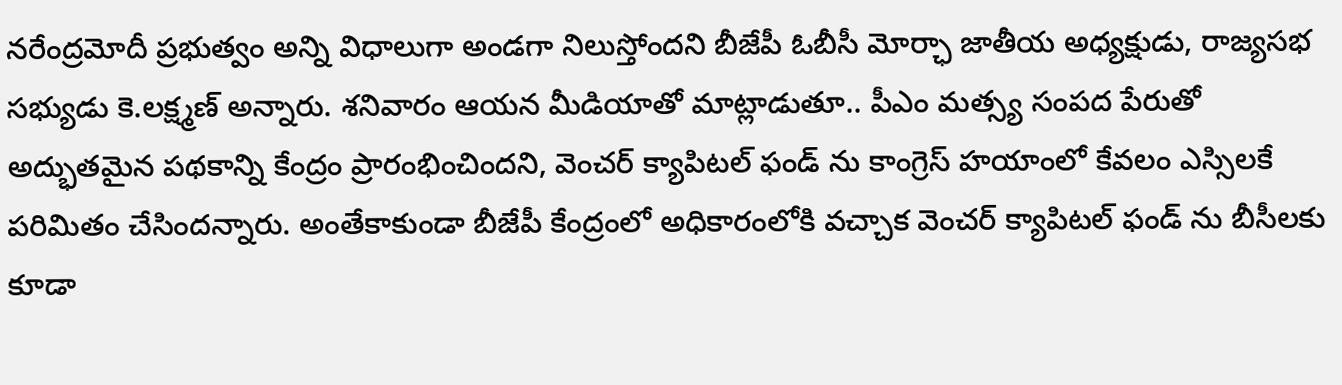నరేంద్రమోదీ ప్రభుత్వం అన్ని విధాలుగా అండగా నిలుస్తోందని బీజేపీ ఓబీసీ మోర్ఛా జాతీయ అధ్యక్షుడు, రాజ్యసభ సభ్యుడు కె.లక్ష్మణ్ అన్నారు. శనివారం ఆయన మీడియాతో మాట్లాడుతూ.. పీఎం మత్స్య సంపద పేరుతో అద్భుతమైన పథకాన్ని కేంద్రం ప్రారంభించిందని, వెంచర్ క్యాపిటల్ ఫండ్ ను కాంగ్రెస్ హయాంలో కేవలం ఎస్సిలకే పరిమితం చేసిందన్నారు. అంతేకాకుండా బీజేపీ కేంద్రంలో అధికారంలోకి వచ్చాక వెంచర్ క్యాపిటల్ ఫండ్ ను బీసీలకు కూడా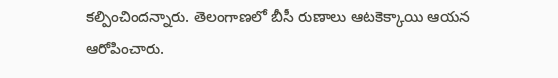కల్పించిందన్నారు. తెలంగాణలో బీసీ రుణాలు ఆటకెక్కాయి ఆయన ఆరోపించారు.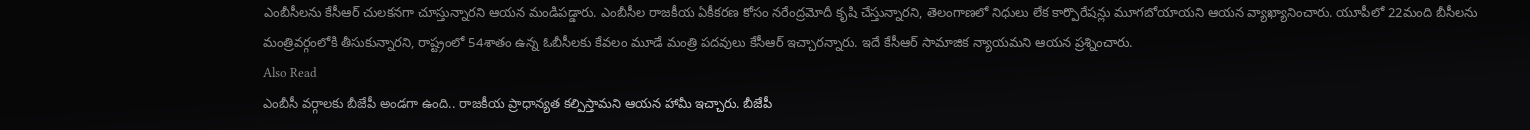ఎంబీసీలను కేసీఆర్ చులకనగా చూస్తున్నారని ఆయన మండిపడ్డారు. ఎంబీసీల రాజకీయ ఏకీకరణ కోసం నరేంద్రమోదీ కృషి చేస్తున్నారని, తెలంగాణలో నిధులు లేక కార్పొరేషన్లు మూగబోయాయని ఆయన వ్యాఖ్యానించారు. యూపీలో 22మంది బీసీలను మంత్రివర్గంలోకి తీసుకున్నారని, రాష్ట్రంలో 54శాతం ఉన్న ఓబీసీలకు కేవలం మూడే మంత్రి పదవులు కేసీఆర్ ఇచ్చారన్నారు. ఇదే కేసీఆర్ సామాజిక న్యాయమని ఆయన ప్రశ్నించారు.
Also Read
ఎంబీసీ వర్గాలకు బీజేపీ అండగా ఉంది.. రాజకీయ ప్రాధాన్యత కల్పిస్తామని ఆయన హామీ ఇచ్చారు. బీజేపీ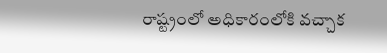రాష్ట్రంలో అధికారంలోకి వచ్చాక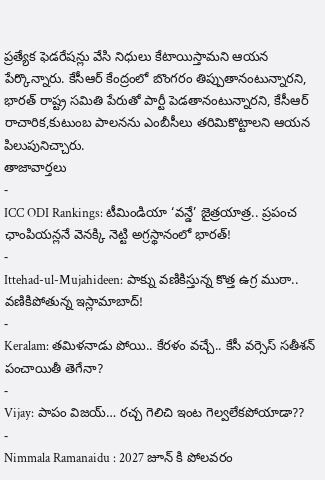ప్రత్యేక ఫెడరేషన్లు వేసి నిధులు కేటాయిస్తామని ఆయన పేర్కొన్నారు. కేసీఆర్ కేంద్రంలో బొంగరం తిప్పుతానంటున్నారని, భారత్ రాష్ట్ర సమితి పేరుతో పార్టీ పెడతానంటున్నారని, కేసీఆర్ రాచారిక,కుటుంబ పాలనను ఎంబీసీలు తరిమికొట్టాలని ఆయన పిలుపునిచ్చారు.
తాజావార్తలు
-
ICC ODI Rankings: టీమిండియా ‘వన్డే’ జైత్రయాత్ర.. ప్రపంచ ఛాంపియన్లనే వెనక్కి నెట్టి అగ్రస్థానంలో భారత్!
-
Ittehad-ul-Mujahideen: పాక్ను వణికిస్తున్న కొత్త ఉగ్ర ముఠా.. వణికిపోతున్న ఇస్లామాబాద్!
-
Keralam: తమిళనాడు పోయి.. కేరళం వచ్చే.. కేసీ వర్సెస్ సతీశన్ పంచాయితీ తెగేనా?
-
Vijay: పాపం విజయ్… రచ్చ గెలిచి ఇంట గెల్వలేకపోయాడా??
-
Nimmala Ramanaidu : 2027 జూన్ కి పోలవరం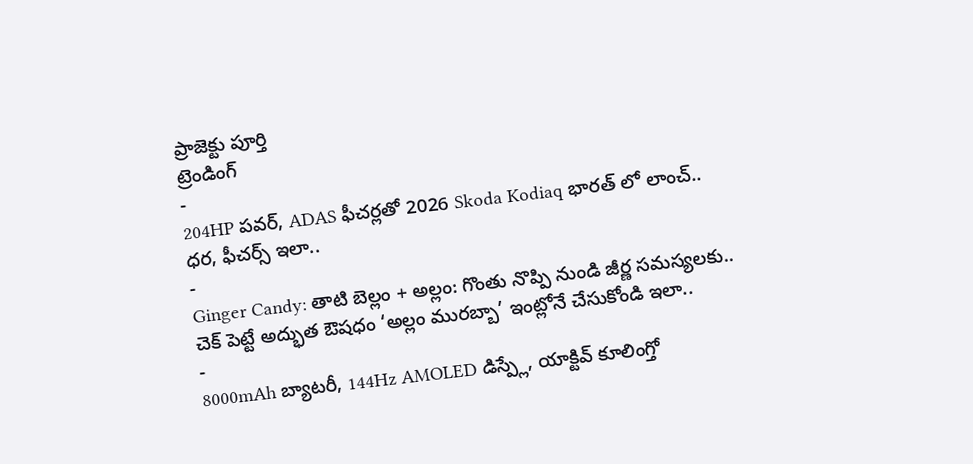ప్రాజెక్టు పూర్తి
ట్రెండింగ్
-
204HP పవర్, ADAS ఫీచర్లతో 2026 Skoda Kodiaq భారత్ లో లాంచ్.. ధర, ఫీచర్స్ ఇలా..
-
Ginger Candy: తాటి బెల్లం + అల్లం: గొంతు నొప్పి నుండి జీర్ణ సమస్యలకు.. చెక్ పెట్టే అద్భుత ఔషధం ‘అల్లం మురబ్బా’ ఇంట్లోనే చేసుకోండి ఇలా..
-
8000mAh బ్యాటరీ, 144Hz AMOLED డిస్ప్లే, యాక్టివ్ కూలింగ్తో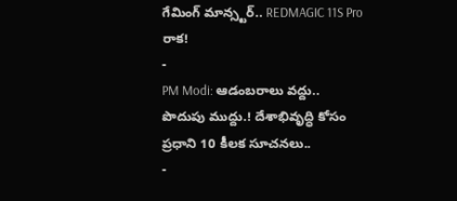గేమింగ్ మాన్స్టర్.. REDMAGIC 11S Pro రాక!
-
PM Modi: ఆడంబరాలు వద్దు.. పొదుపు ముద్దు.! దేశాభివృద్ధి కోసం ప్రధాని 10 కీలక సూచనలు..
-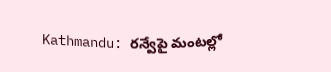Kathmandu: రన్వేపై మంటల్లో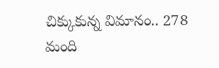చిక్కుకున్న విమానం.. 278 మంది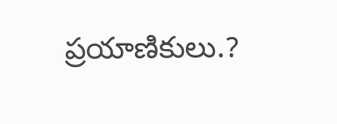ప్రయాణికులు.?